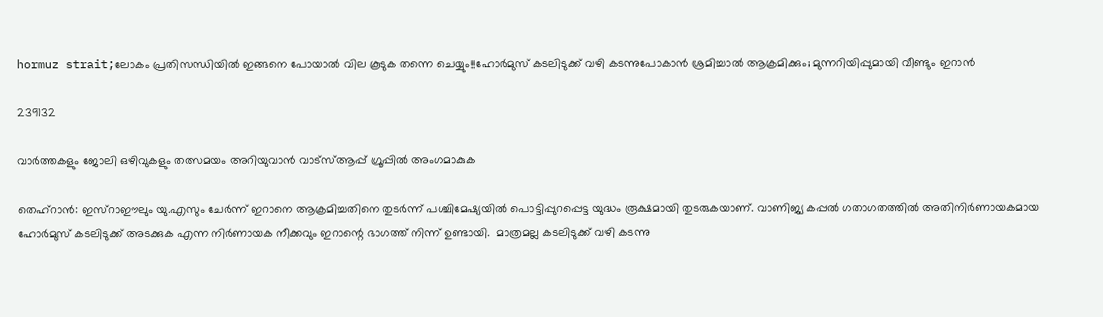hormuz strait;ലോകം പ്രതിസന്ധിയിൽ ഇങ്ങനെ പോയാൽ വില കൂടുക തന്നെ ചെയ്യും!!ഹോര്‍മുസ് കടലിടുക്ക് വഴി കടന്നുപോകാന്‍ ശ്രമിച്ചാല്‍ ആക്രമിക്കും; മുന്നറിയിപ്പുമായി വീണ്ടും ഇറാന്‍

239132

വാർത്തകളും ജോലി ഒഴിവുകളും തത്സമയം അറിയുവാൻ വാട്സ്ആപ്പ് ഗ്രൂപ്പിൽ അംഗമാകുക

തെഹ്റാന്‍: ഇസ്‌റാഈലും യു.എസും ചേര്‍ന്ന് ഇറാനെ ആക്രമിച്ചതിനെ തുടര്‍ന്ന് പശ്ചിമേഷ്യയില്‍ പൊട്ടിപ്പുറപ്പെട്ട യുദ്ധം രൂക്ഷമായി തുടരുകയാണ്. വാണിജ്യ കപ്പല്‍ ഗതാഗതത്തില്‍ അതിനിര്‍ണായകമായ ഹോര്‍മുസ് കടലിടുക്ക് അടക്കുക എന്ന നിര്‍ണായക നീക്കവും ഇറാന്റെ ഭാഗത്ത് നിന്ന് ഉണ്ടായി.  മാത്രമല്ല കടലിടുക്ക് വഴി കടന്നു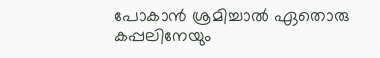പോകാന്‍ ശ്രമിച്ചാല്‍ ഏതൊരു കപ്പലിനേയും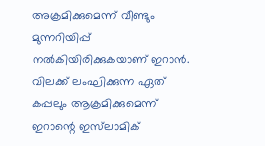അക്രമിക്കുമെന്ന് വീണ്ടും മുന്നറിയിപ്പ് നല്‍കിയിരിക്കുകയാണ് ഇറാന്‍.  വിലക്ക് ലംഘിക്കുന്ന ഏത് കപ്പലും ആക്രമിക്കുമെന്ന് ഇറാന്റെ ഇസ്‌ലാമിക്‌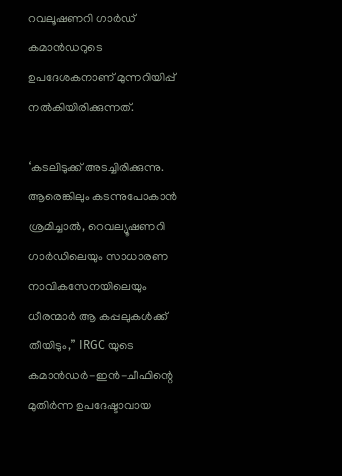റവലൂഷണറി ഗാര്‍ഡ് കമാന്‍ഡറുടെ ഉപദേശകനാണ് മുന്നറിയിപ്പ് നല്‍കിയിരിക്കുന്നത്.

‘കടലിടുക്ക് അടച്ചിരിക്കുന്നു. ആരെങ്കിലും കടന്നുപോകാന്‍ ശ്രമിച്ചാല്‍, റെവല്യൂഷണറി ഗാര്‍ഡിലെയും സാധാരണ നാവികസേനയിലെയും ധീരന്മാര്‍ ആ കപ്പലുകള്‍ക്ക് തീയിടും,” IRGC യുടെ കമാന്‍ഡര്‍-ഇന്‍-ചീഫിന്റെ മുതിര്‍ന്ന ഉപദേഷ്ടാവായ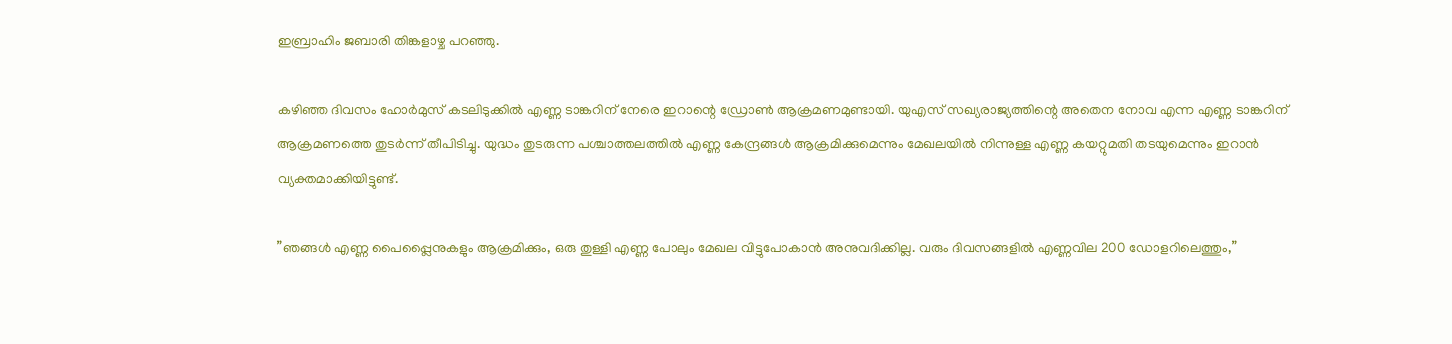ഇബ്രാഹിം ജബാരി തിങ്കളാഴ്ച പറഞ്ഞു.

കഴിഞ്ഞ ദിവസം ഹോര്‍മുസ് കടലിടുക്കില്‍ എണ്ണ ടാങ്കറിന് നേരെ ഇറാന്റെ ഡ്രോണ്‍ ആക്രമണമുണ്ടായി. യുഎസ് സഖ്യരാജ്യത്തിന്റെ അതെന നോവ എന്ന എണ്ണ ടാങ്കറിന് ആക്രമണത്തെ തുടര്‍ന്ന് തീപിടിച്ചു. യുദ്ധം തുടരുന്ന പശ്ചാത്തലത്തില്‍ എണ്ണ കേന്ദ്രങ്ങള്‍ ആക്രമിക്കുമെന്നും മേഖലയില്‍ നിന്നുള്ള എണ്ണ കയറ്റുമതി തടയുമെന്നും ഇറാന്‍ വ്യക്തമാക്കിയിട്ടുണ്ട്.

”ഞങ്ങള്‍ എണ്ണ പൈപ്പ്ലൈനുകളും ആക്രമിക്കും, ഒരു തുള്ളി എണ്ണ പോലും മേഖല വിട്ടുപോകാന്‍ അനുവദിക്കില്ല. വരും ദിവസങ്ങളില്‍ എണ്ണവില 200 ഡോളറിലെത്തും,”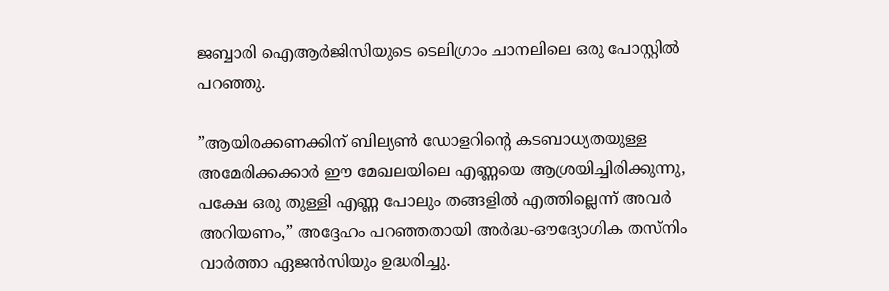ജബ്ബാരി ഐആര്‍ജിസിയുടെ ടെലിഗ്രാം ചാനലിലെ ഒരു പോസ്റ്റില്‍ പറഞ്ഞു.

”ആയിരക്കണക്കിന് ബില്യണ്‍ ഡോളറിന്റെ കടബാധ്യതയുള്ള അമേരിക്കക്കാര്‍ ഈ മേഖലയിലെ എണ്ണയെ ആശ്രയിച്ചിരിക്കുന്നു, പക്ഷേ ഒരു തുള്ളി എണ്ണ പോലും തങ്ങളില്‍ എത്തില്ലെന്ന് അവര്‍ അറിയണം,” അദ്ദേഹം പറഞ്ഞതായി അര്‍ദ്ധ-ഔദ്യോഗിക തസ്‌നിം വാര്‍ത്താ ഏജന്‍സിയും ഉദ്ധരിച്ചു.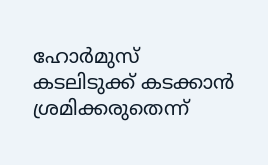ഹോര്‍മുസ് കടലിടുക്ക് കടക്കാന്‍ ശ്രമിക്കരുതെന്ന്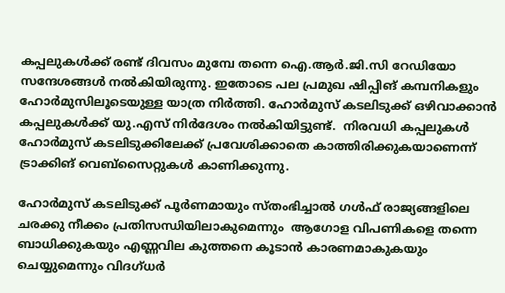കപ്പലുകള്‍ക്ക് രണ്ട് ദിവസം മുമ്പേ തന്നെ ഐ.ആര്‍.ജി.സി റേഡിയോ സന്ദേശങ്ങള്‍ നല്‍കിയിരുന്നു. ഇതോടെ പല പ്രമുഖ ഷിപ്പിങ് കമ്പനികളും ഹോര്‍മുസിലൂടെയുള്ള യാത്ര നിര്‍ത്തി. ഹോര്‍മുസ് കടലിടുക്ക് ഒഴിവാക്കാന്‍ കപ്പലുകള്‍ക്ക് യു.എസ് നിര്‍ദേശം നല്‍കിയിട്ടുണ്ട്.  നിരവധി കപ്പലുകള്‍ ഹോര്‍മുസ് കടലിടുക്കിലേക്ക് പ്രവേശിക്കാതെ കാത്തിരിക്കുകയാണെന്ന് ട്രാക്കിങ് വെബ്സൈറ്റുകള്‍ കാണിക്കുന്നു.

ഹോര്‍മുസ് കടലിടുക്ക് പൂര്‍ണമായും സ്തംഭിച്ചാല്‍ ഗള്‍ഫ് രാജ്യങ്ങളിലെ ചരക്കു നീക്കം പ്രതിസന്ധിയിലാകുമെന്നും  ആഗോള വിപണികളെ തന്നെ ബാധിക്കുകയും എണ്ണവില കുത്തനെ കൂടാന്‍ കാരണമാകുകയും ചെയ്യുമെന്നും വിദഗ്ധര്‍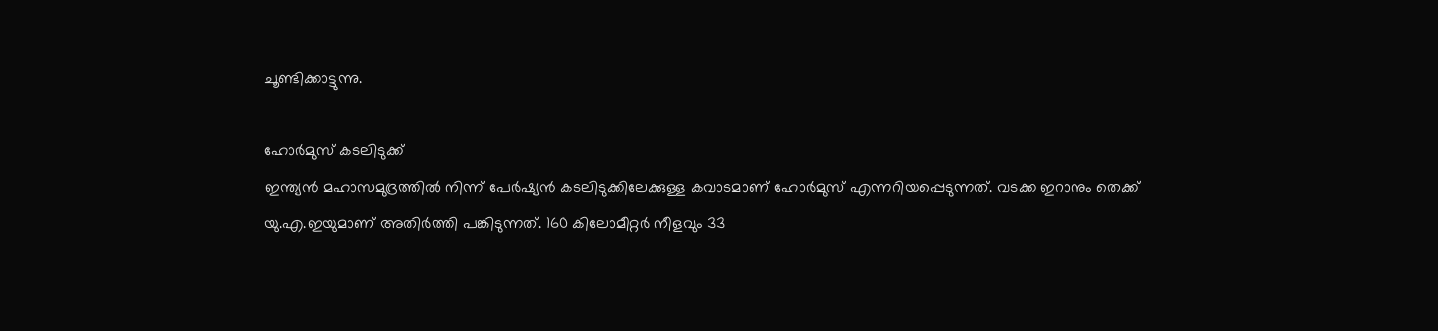ചൂണ്ടിക്കാട്ടുന്നു.

ഹോര്‍മുസ് കടലിടുക്ക്
ഇന്ത്യന്‍ മഹാസമുദ്രത്തില്‍ നിന്ന് പേര്‍ഷ്യന്‍ കടലിടുക്കിലേക്കുള്ള കവാടമാണ് ഹോര്‍മുസ് എന്നറിയപ്പെടുന്നത്. വടക്ക ഇറാനും തെക്ക് യു.എ.ഇയുമാണ് അതിര്‍ത്തി പങ്കിടുന്നത്. 160 കിലോമീറ്റര്‍ നീളവും 33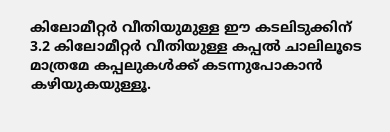കിലോമീറ്റര്‍ വീതിയുമുള്ള ഈ കടലിടുക്കിന് 3.2 കിലോമീറ്റര്‍ വീതിയുള്ള കപ്പല്‍ ചാലിലൂടെ മാത്രമേ കപ്പലുകള്‍ക്ക് കടന്നുപോകാന്‍ കഴിയുകയുള്ളൂ.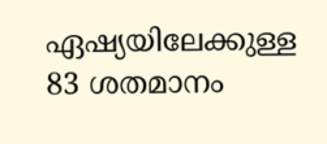ഏഷ്യയിലേക്കുള്ള 83 ശതമാനം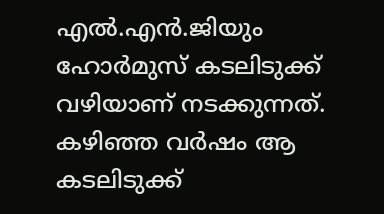എല്‍.എന്‍.ജിയും ഹോര്‍മുസ് കടലിടുക്ക് വഴിയാണ് നടക്കുന്നത്. കഴിഞ്ഞ വര്‍ഷം ആ കടലിടുക്ക്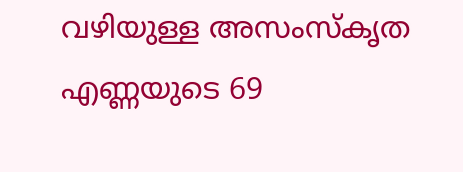വഴിയുള്ള അസംസ്‌കൃത എണ്ണയുടെ 69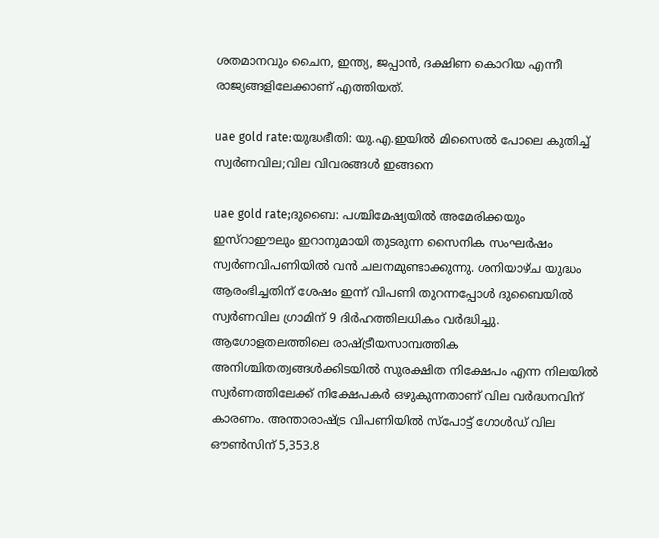ശതമാനവും ചൈന, ഇന്ത്യ, ജപ്പാന്‍, ദക്ഷിണ കൊറിയ എന്നീ രാജ്യങ്ങളിലേക്കാണ് എത്തിയത്.

uae gold rate:യുദ്ധഭീതി: യു.എ.ഇയില്‍ മിസൈൽ പോലെ കുതിച്ച് സ്വര്‍ണവില;വില വിവരങ്ങൾ ഇങ്ങനെ

uae gold rate;ദുബൈ: പശ്ചിമേഷ്യയില്‍ അമേരിക്കയും ഇസ്‌റാഈലും ഇറാനുമായി തുടരുന്ന സൈനിക സംഘര്‍ഷം സ്വര്‍ണവിപണിയില്‍ വന്‍ ചലനമുണ്ടാക്കുന്നു. ശനിയാഴ്ച യുദ്ധം ആരംഭിച്ചതിന് ശേഷം ഇന്ന് വിപണി തുറന്നപ്പോള്‍ ദുബൈയില്‍ സ്വര്‍ണവില ഗ്രാമിന് 9 ദിര്‍ഹത്തിലധികം വര്‍ദ്ധിച്ചു. ആഗോളതലത്തിലെ രാഷ്ട്രീയസാമ്പത്തിക അനിശ്ചിതത്വങ്ങള്‍ക്കിടയില്‍ സുരക്ഷിത നിക്ഷേപം എന്ന നിലയില്‍ സ്വര്‍ണത്തിലേക്ക് നിക്ഷേപകര്‍ ഒഴുകുന്നതാണ് വില വര്‍ദ്ധനവിന് കാരണം. അന്താരാഷ്ട്ര വിപണിയില്‍ സ്‌പോട്ട് ഗോള്‍ഡ് വില ഔണ്‍സിന് 5,353.8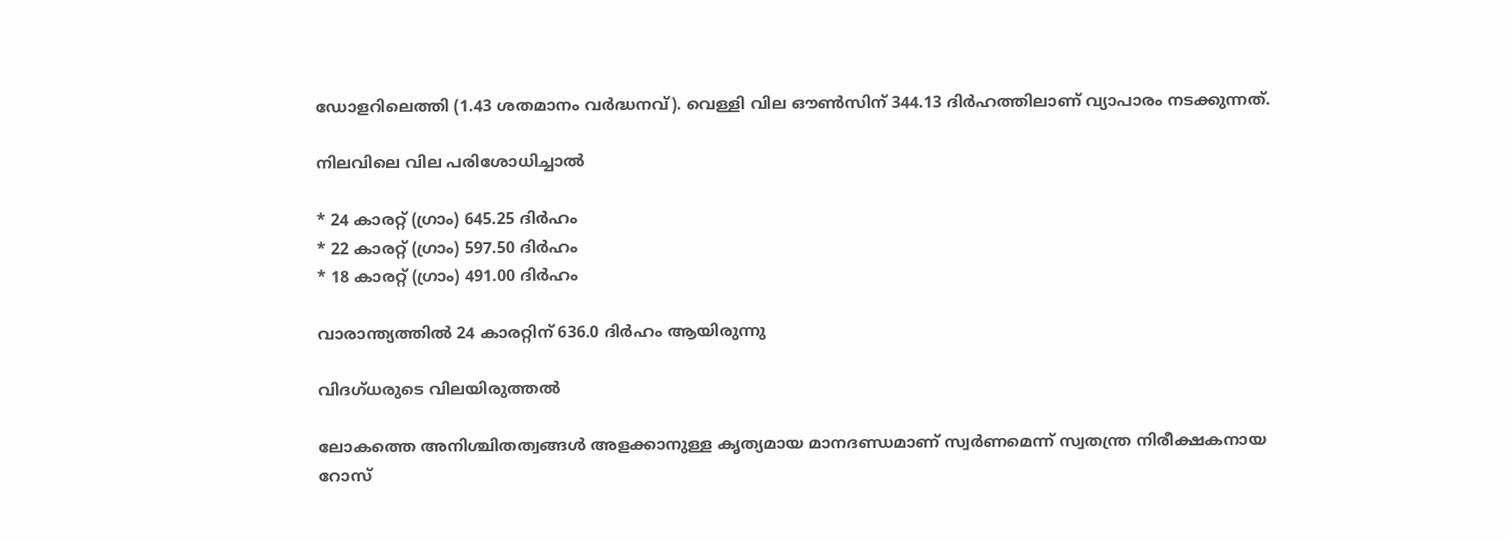ഡോളറിലെത്തി (1.43 ശതമാനം വര്‍ദ്ധനവ്). വെള്ളി വില ഔണ്‍സിന് 344.13 ദിര്‍ഹത്തിലാണ് വ്യാപാരം നടക്കുന്നത്.

നിലവിലെ വില പരിശോധിച്ചാൽ

* 24 കാരറ്റ് (ഗ്രാം) 645.25 ദിര്‍ഹം
* 22 കാരറ്റ് (ഗ്രാം) 597.50 ദിര്‍ഹം
* 18 കാരറ്റ് (ഗ്രാം) 491.00 ദിര്‍ഹം

വാരാന്ത്യത്തില്‍ 24 കാരറ്റിന് 636.0 ദിര്‍ഹം ആയിരുന്നു

വിദഗ്ധരുടെ വിലയിരുത്തല്‍

ലോകത്തെ അനിശ്ചിതത്വങ്ങള്‍ അളക്കാനുള്ള കൃത്യമായ മാനദണ്ഡമാണ് സ്വര്‍ണമെന്ന് സ്വതന്ത്ര നിരീക്ഷകനായ റോസ്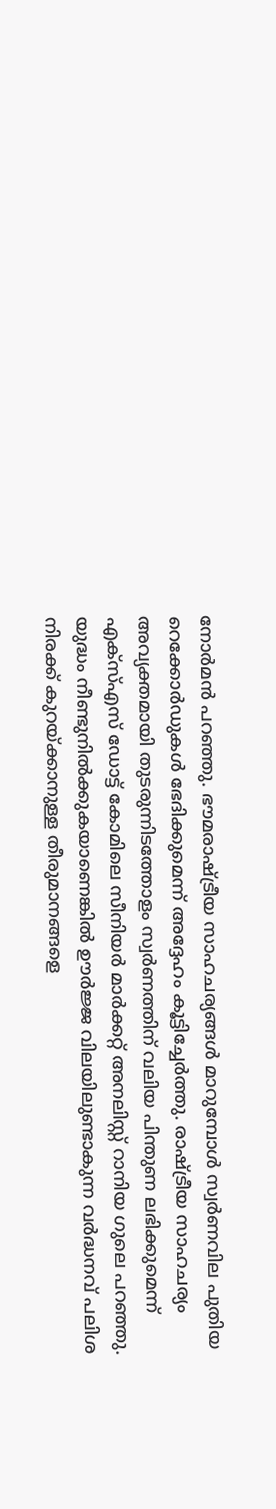നോര്‍മന്‍ പറഞ്ഞു. ഭൗമരാഷ്ട്രീയ സാഹചര്യങ്ങള്‍ മാറുമ്പോള്‍ സ്വര്‍ണവില പുതിയ റെക്കോര്‍ഡുകള്‍ ഭേദിക്കുമെന്ന് അദ്ദേഹം കൂട്ടിച്ചേര്‍ത്തു. രാഷ്ട്രീയ സാഹചര്യം അവ്യക്തമായി തുടരുന്നിടത്തോളം സ്വര്‍ണത്തിന് വലിയ പിന്തുണ ലഭിക്കുമെന്ന് എക്‌സ്എസ് ഡോട്ട് കോമിലെ സീനിയര്‍ മാര്‍ക്കറ്റ് അനലിസ്റ്റ് റാനിയ ഗുലെ പറഞ്ഞു. യുദ്ധം നീണ്ടുനില്‍ക്കുകയാണെങ്കില്‍ ഊര്‍ജ്ജ വിലയിലുണ്ടാകുന്ന വര്‍ദ്ധനവ് പലിശ നിരക്ക് കുറയ്ക്കാനുള്ള തീരുമാനങ്ങളെ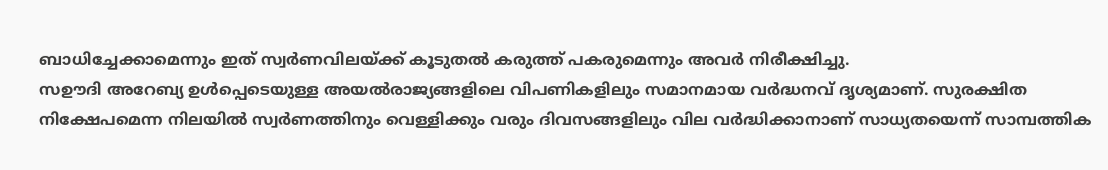ബാധിച്ചേക്കാമെന്നും ഇത് സ്വര്‍ണവിലയ്ക്ക് കൂടുതല്‍ കരുത്ത് പകരുമെന്നും അവര്‍ നിരീക്ഷിച്ചു.
സഊദി അറേബ്യ ഉള്‍പ്പെടെയുള്ള അയല്‍രാജ്യങ്ങളിലെ വിപണികളിലും സമാനമായ വര്‍ദ്ധനവ് ദൃശ്യമാണ്. സുരക്ഷിത നിക്ഷേപമെന്ന നിലയില്‍ സ്വര്‍ണത്തിനും വെള്ളിക്കും വരും ദിവസങ്ങളിലും വില വര്‍ദ്ധിക്കാനാണ് സാധ്യതയെന്ന് സാമ്പത്തിക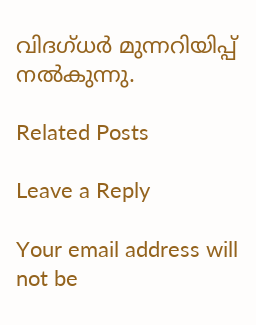വിദഗ്ധര്‍ മുന്നറിയിപ്പ് നല്‍കുന്നു.

Related Posts

Leave a Reply

Your email address will not be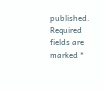published. Required fields are marked *